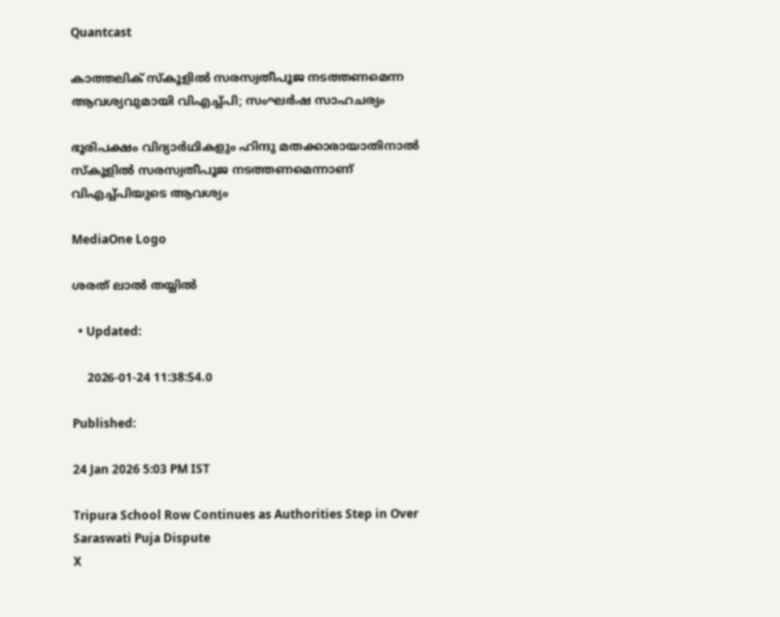Quantcast

കാത്തലിക് സ്‌കൂളില്‍ സരസ്വതീപൂജ നടത്തണമെന്ന ആവശ്യവുമായി വിഎച്ച്പി; സംഘര്‍ഷ സാഹചര്യം

ഭൂരിപക്ഷം വിദ്യാര്‍ഥികളും ഹിന്ദു മതക്കാരായാതിനാല്‍ സ്‌കൂളില്‍ സരസ്വതീപൂജ നടത്തണമെന്നാണ്‌ വിഎച്ച്പിയുടെ ആവശ്യം

MediaOne Logo

ശരത് ലാൽ തയ്യിൽ

  • Updated:

    2026-01-24 11:38:54.0

Published:

24 Jan 2026 5:03 PM IST

Tripura School Row Continues as Authorities Step in Over Saraswati Puja Dispute
X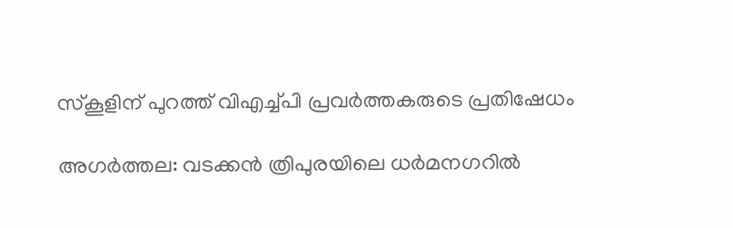സ്‌കൂളിന് പുറത്ത് വിഎച്ച്പി പ്രവര്‍ത്തകരുടെ പ്രതിഷേധം

അഗര്‍ത്തല: വടക്കന്‍ ത്രിപുരയിലെ ധര്‍മനഗറില്‍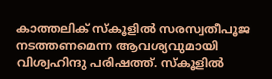കാത്തലിക് സ്‌കൂളില്‍ സരസ്വതീപൂജ നടത്തണമെന്ന ആവശ്യവുമായി വിശ്വഹിന്ദു പരിഷത്ത്. സ്‌കൂളില്‍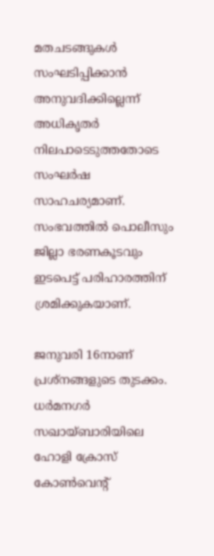മതചടങ്ങുകള്‍ സംഘടിപ്പിക്കാന്‍ അനുവദിക്കില്ലെന്ന് അധികൃതര്‍ നിലപാടെടുത്തതോടെ സംഘര്‍ഷ സാഹചര്യമാണ്. സംഭവത്തില്‍ പൊലീസും ജില്ലാ ഭരണകൂടവും ഇടപെട്ട് പരിഹാരത്തിന് ശ്രമിക്കുകയാണ്.

ജനുവരി 16നാണ് പ്രശ്‌നങ്ങളുടെ തുടക്കം. ധര്‍മനഗര്‍ സഖായ്ബാരിയിലെ ഹോളി ക്രോസ് കോണ്‍വെന്റ്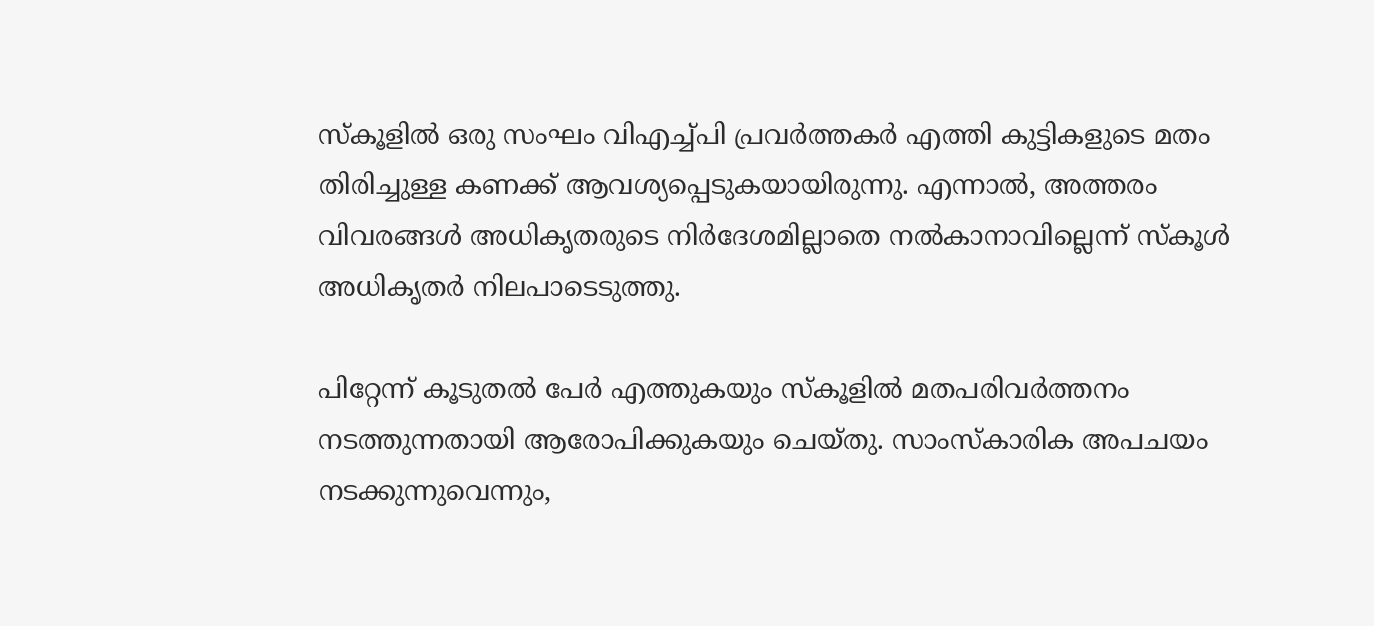സ്‌കൂളില്‍ ഒരു സംഘം വിഎച്ച്പി പ്രവര്‍ത്തകര്‍ എത്തി കുട്ടികളുടെ മതം തിരിച്ചുള്ള കണക്ക് ആവശ്യപ്പെടുകയായിരുന്നു. എന്നാല്‍, അത്തരം വിവരങ്ങള്‍ അധികൃതരുടെ നിര്‍ദേശമില്ലാതെ നല്‍കാനാവില്ലെന്ന് സ്‌കൂള്‍ അധികൃതര്‍ നിലപാടെടുത്തു.

പിറ്റേന്ന് കൂടുതല്‍ പേര്‍ എത്തുകയും സ്‌കൂളില്‍ മതപരിവര്‍ത്തനം നടത്തുന്നതായി ആരോപിക്കുകയും ചെയ്തു. സാംസ്‌കാരിക അപചയം നടക്കുന്നുവെന്നും,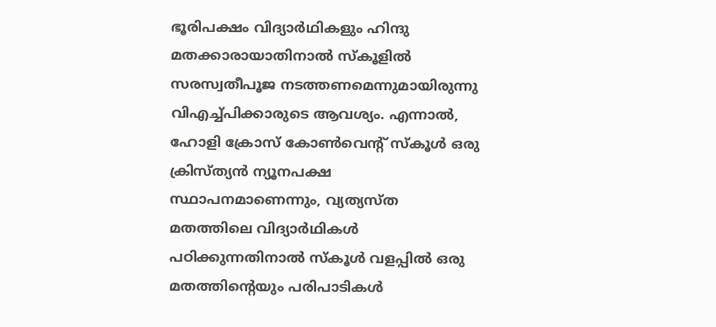ഭൂരിപക്ഷം വിദ്യാര്‍ഥികളും ഹിന്ദു മതക്കാരായാതിനാല്‍ സ്‌കൂളില്‍ സരസ്വതീപൂജ നടത്തണമെന്നുമായിരുന്നു വിഎച്ച്പിക്കാരുടെ ആവശ്യം. എന്നാല്‍, ഹോളി ക്രോസ് കോണ്‍വെന്റ് സ്‌കൂള്‍ ഒരു ക്രിസ്ത്യന്‍ ന്യൂനപക്ഷ സ്ഥാപനമാണെന്നും, വ്യത്യസ്ത മതത്തിലെ വിദ്യാര്‍ഥികള്‍ പഠിക്കുന്നതിനാല്‍ സ്‌കൂള്‍ വളപ്പില്‍ ഒരു മതത്തിന്റെയും പരിപാടികള്‍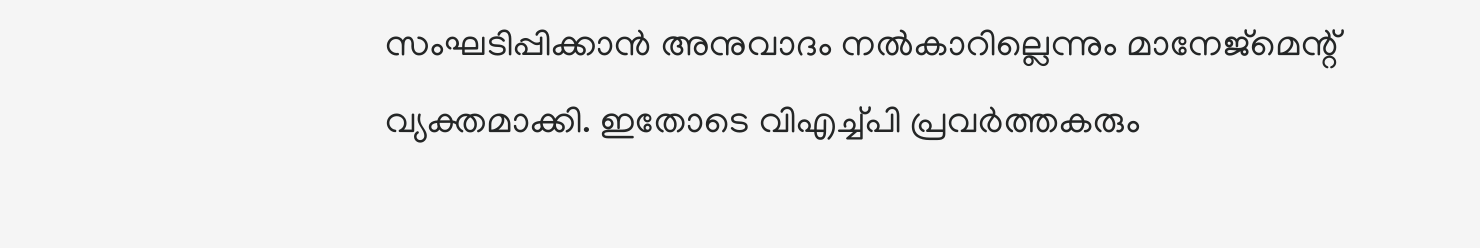സംഘടിപ്പിക്കാന്‍ അനുവാദം നല്‍കാറില്ലെന്നും മാനേജ്‌മെന്റ് വ്യക്തമാക്കി. ഇതോടെ വിഎച്ച്പി പ്രവര്‍ത്തകരും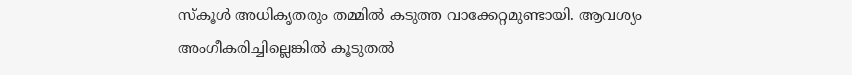സ്‌കൂള്‍ അധികൃതരും തമ്മില്‍ കടുത്ത വാക്കേറ്റമുണ്ടായി. ആവശ്യം അംഗീകരിച്ചില്ലെങ്കില്‍ കൂടുതല്‍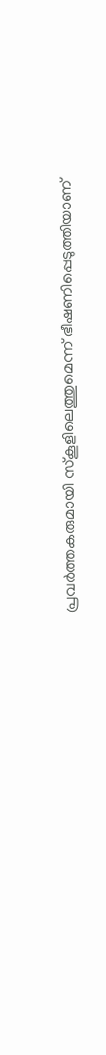പ്രവര്‍ത്തകരുമായി സ്‌കൂളിലെത്തുമെന്ന് ഭീഷണിപ്പെടുത്തിയാണ്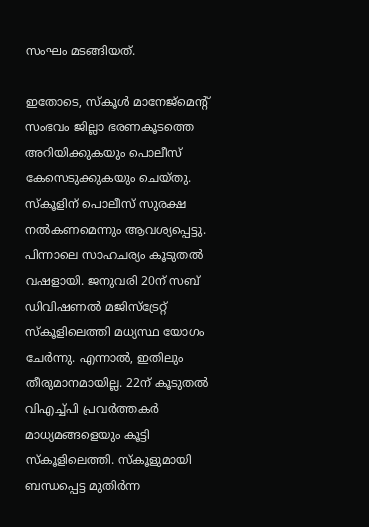സംഘം മടങ്ങിയത്.

ഇതോടെ, സ്‌കൂള്‍ മാനേജ്‌മെന്റ് സംഭവം ജില്ലാ ഭരണകൂടത്തെ അറിയിക്കുകയും പൊലീസ് കേസെടുക്കുകയും ചെയ്തു. സ്‌കൂളിന് പൊലീസ് സുരക്ഷ നല്‍കണമെന്നും ആവശ്യപ്പെട്ടു. പിന്നാലെ സാഹചര്യം കൂടുതല്‍ വഷളായി. ജനുവരി 20ന് സബ് ഡിവിഷണല്‍ മജിസ്‌ട്രേറ്റ് സ്‌കൂളിലെത്തി മധ്യസ്ഥ യോഗം ചേര്‍ന്നു. എന്നാല്‍, ഇതിലും തീരുമാനമായില്ല. 22ന് കൂടുതല്‍ വിഎച്ച്പി പ്രവര്‍ത്തകര്‍ മാധ്യമങ്ങളെയും കൂട്ടി സ്‌കൂളിലെത്തി. സ്‌കൂളുമായി ബന്ധപ്പെട്ട മുതിര്‍ന്ന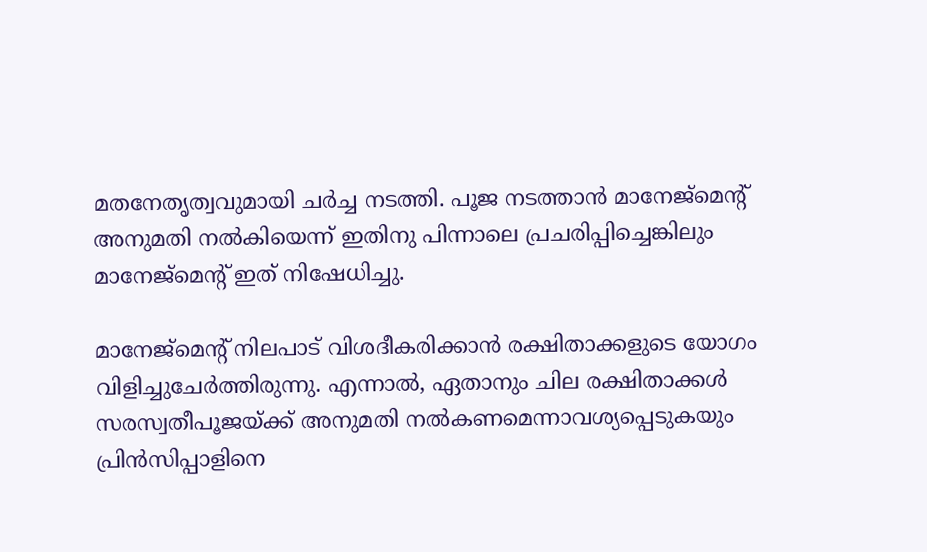മതനേതൃത്വവുമായി ചര്‍ച്ച നടത്തി. പൂജ നടത്താന്‍ മാനേജ്‌മെന്റ് അനുമതി നല്‍കിയെന്ന് ഇതിനു പിന്നാലെ പ്രചരിപ്പിച്ചെങ്കിലും മാനേജ്‌മെന്റ് ഇത് നിഷേധിച്ചു.

മാനേജ്‌മെന്റ് നിലപാട് വിശദീകരിക്കാന്‍ രക്ഷിതാക്കളുടെ യോഗം വിളിച്ചുചേര്‍ത്തിരുന്നു. എന്നാല്‍, ഏതാനും ചില രക്ഷിതാക്കള്‍ സരസ്വതീപൂജയ്ക്ക് അനുമതി നല്‍കണമെന്നാവശ്യപ്പെടുകയും പ്രിന്‍സിപ്പാളിനെ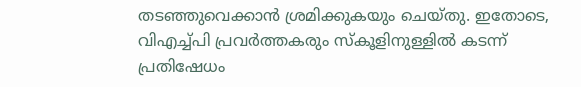തടഞ്ഞുവെക്കാന്‍ ശ്രമിക്കുകയും ചെയ്തു. ഇതോടെ, വിഎച്ച്പി പ്രവര്‍ത്തകരും സ്‌കൂളിനുള്ളില്‍ കടന്ന് പ്രതിഷേധം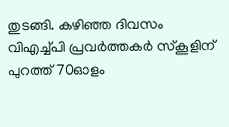തുടങ്ങി. കഴിഞ്ഞ ദിവസം വിഎച്ച്പി പ്രവര്‍ത്തകര്‍ സ്‌കൂളിന് പുറത്ത് 70ഓളം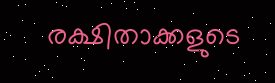രക്ഷിതാക്കളുടെ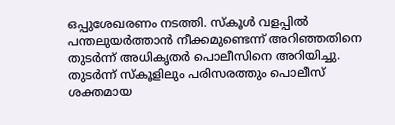ഒപ്പുശേഖരണം നടത്തി. സ്‌കൂള്‍ വളപ്പില്‍ പന്തലുയര്‍ത്താന്‍ നീക്കമുണ്ടെന്ന് അറിഞ്ഞതിനെ തുടര്‍ന്ന് അധികൃതര്‍ പൊലീസിനെ അറിയിച്ചു. തുടര്‍ന്ന് സ്‌കൂളിലും പരിസരത്തും പൊലീസ് ശക്തമായ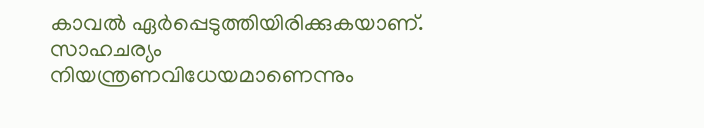കാവല്‍ ഏര്‍പ്പെടുത്തിയിരിക്കുകയാണ്. സാഹചര്യം നിയന്ത്രണവിധേയമാണെന്നും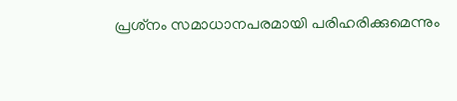പ്രശ്‌നം സമാധാനപരമായി പരിഹരിക്കുമെന്നും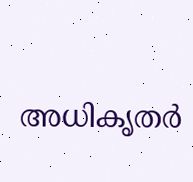അധികൃതര്‍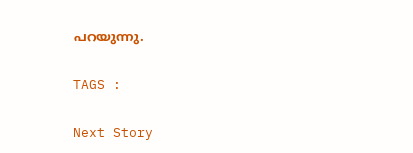പറയുന്നു.

TAGS :

Next Story